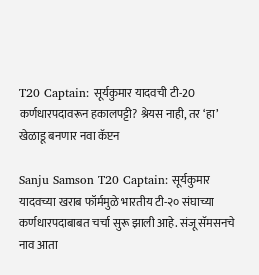T20 Captain: सूर्यकुमार यादवची टी-20 कर्णधारपदावरून हकालपट्टी? श्रेयस नाही, तर ‘हा’ खेळाडू बनणार नवा कॅप्टन

Sanju Samson T20 Captain: सूर्यकुमार यादवच्या खराब फॉर्ममुळे भारतीय टी-२० संघाच्या कर्णधारपदाबाबत चर्चा सुरू झाली आहे. संजू सॅमसनचे नाव आता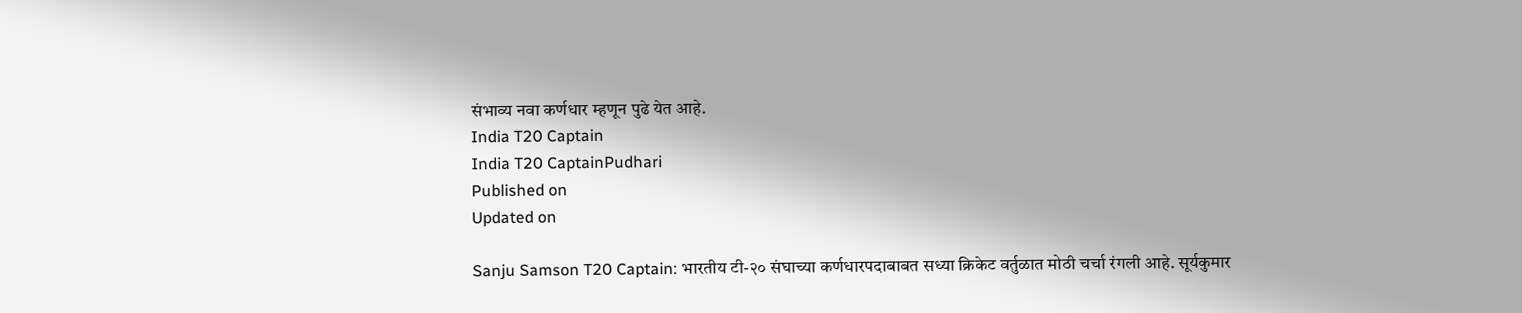संभाव्य नवा कर्णधार म्हणून पुढे येत आहे.
India T20 Captain
India T20 CaptainPudhari
Published on
Updated on

Sanju Samson T20 Captain: भारतीय टी-२० संघाच्या कर्णधारपदाबाबत सध्या क्रिकेट वर्तुळात मोठी चर्चा रंगली आहे. सूर्यकुमार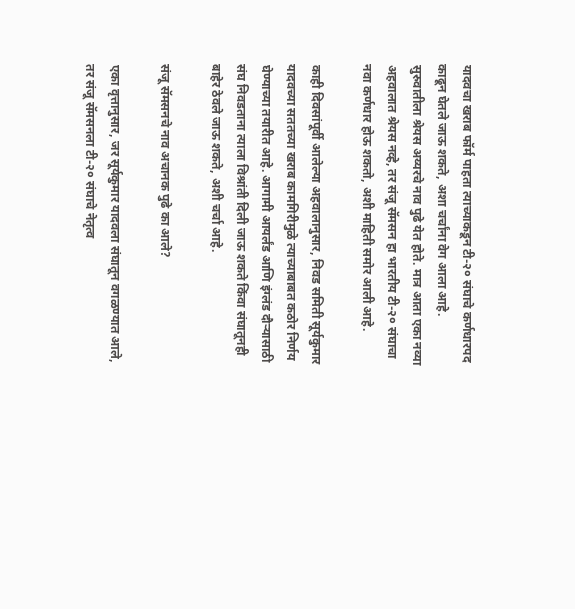यादवचा खराब फॉर्म पाहता त्याच्याकडून टी-२० संघाचे कर्णधारपद काढून घेतले जाऊ शकते, अशा चर्चांना वेग आला आहे. सुरुवातीला श्रेयस अय्यरचे नाव पुढे येत होते. मात्र आता एका नव्या अहवालात श्रेयस नव्हे, तर संजू सॅमसन हा भारतीय टी-२० संघाचा नवा कर्णधार होऊ शकतो, अशी माहिती समोर आली आहे.

काही दिवसांपूर्वी आलेल्या अहवालानुसार, निवड समिती सूर्यकुमार यादवच्या सततच्या खराब कामगिरीमुळे त्याच्याबाबत कठोर निर्णय घेण्याच्या तयारीत आहे. आगामी आयर्लंड आणि इंग्लंड दौऱ्यासाठी संघ निवडताना त्याला विश्रांती दिली जाऊ शकते किंवा संघातूनही बाहेर ठेवले जाऊ शकते, अशी चर्चा आहे.

संजू सॅमसनचे नाव अचानक पुढे का आले?

एका वृत्तानुसार, जर सूर्यकुमार यादवला संघातून वगळण्यात आले, तर संजू सॅमसनला टी-२० संघाचे नेतृत्व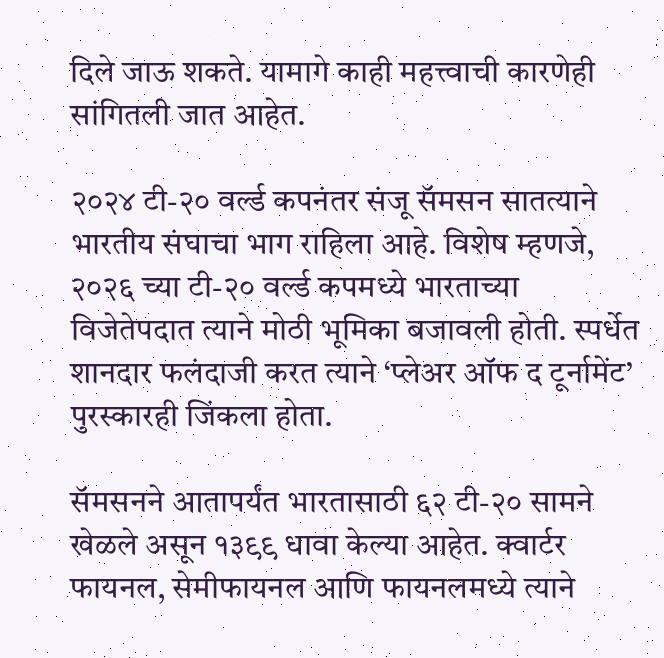दिले जाऊ शकते. यामागे काही महत्त्वाची कारणेही सांगितली जात आहेत.

२०२४ टी-२० वर्ल्ड कपनंतर संजू सॅमसन सातत्याने भारतीय संघाचा भाग राहिला आहे. विशेष म्हणजे, २०२६ च्या टी-२० वर्ल्ड कपमध्ये भारताच्या विजेतेपदात त्याने मोठी भूमिका बजावली होती. स्पर्धेत शानदार फलंदाजी करत त्याने ‘प्लेअर ऑफ द टूर्नामेंट’ पुरस्कारही जिंकला होता.

सॅमसनने आतापर्यंत भारतासाठी ६२ टी-२० सामने खेळले असून १३९९ धावा केल्या आहेत. क्वार्टर फायनल, सेमीफायनल आणि फायनलमध्ये त्याने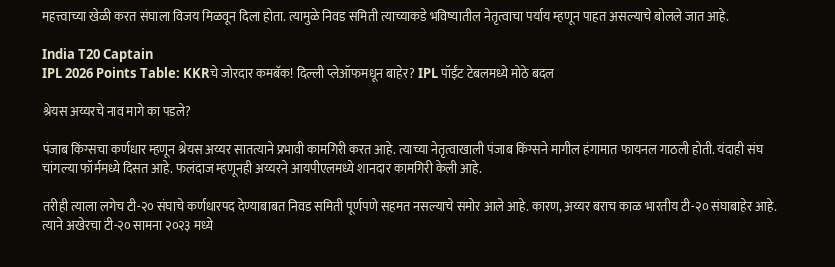महत्त्वाच्या खेळी करत संघाला विजय मिळवून दिला होता. त्यामुळे निवड समिती त्याच्याकडे भविष्यातील नेतृत्वाचा पर्याय म्हणून पाहत असल्याचे बोलले जात आहे.

India T20 Captain
IPL 2026 Points Table: KKRचे जोरदार कमबॅक! दिल्ली प्लेऑफमधून बाहेर? IPL पॉईंट टेबलमध्ये मोठे बदल

श्रेयस अय्यरचे नाव मागे का पडले?

पंजाब किंग्सचा कर्णधार म्हणून श्रेयस अय्यर सातत्याने प्रभावी कामगिरी करत आहे. त्याच्या नेतृत्वाखाली पंजाब किंग्सने मागील हंगामात फायनल गाठली होती. यंदाही संघ चांगल्या फॉर्ममध्ये दिसत आहे. फलंदाज म्हणूनही अय्यरने आयपीएलमध्ये शानदार कामगिरी केली आहे.

तरीही त्याला लगेच टी-२० संघाचे कर्णधारपद देण्याबाबत निवड समिती पूर्णपणे सहमत नसल्याचे समोर आले आहे. कारण, अय्यर बराच काळ भारतीय टी-२० संघाबाहेर आहे. त्याने अखेरचा टी-२० सामना २०२३ मध्ये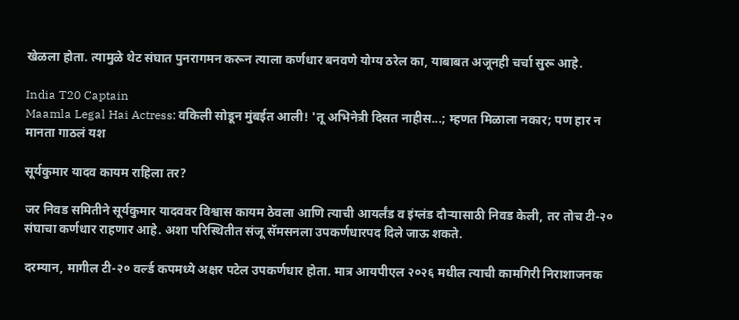खेळला होता. त्यामुळे थेट संघात पुनरागमन करून त्याला कर्णधार बनवणे योग्य ठरेल का, याबाबत अजूनही चर्चा सुरू आहे.

India T20 Captain
Maamla Legal Hai Actress: वकिली सोडून मुंबईत आली! 'तू अभिनेत्री दिसत नाहीस...; म्हणत मिळाला नकार; पण हार न मानता गाठलं यश

सूर्यकुमार यादव कायम राहिला तर?

जर निवड समितीने सूर्यकुमार यादववर विश्वास कायम ठेवला आणि त्याची आयर्लंड व इंग्लंड दौऱ्यासाठी निवड केली, तर तोच टी-२० संघाचा कर्णधार राहणार आहे. अशा परिस्थितीत संजू सॅमसनला उपकर्णधारपद दिले जाऊ शकते.

दरम्यान, मागील टी-२० वर्ल्ड कपमध्ये अक्षर पटेल उपकर्णधार होता. मात्र आयपीएल २०२६ मधील त्याची कामगिरी निराशाजनक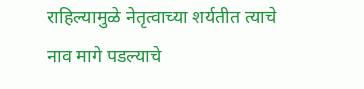राहिल्यामुळे नेतृत्वाच्या शर्यतीत त्याचे नाव मागे पडल्याचे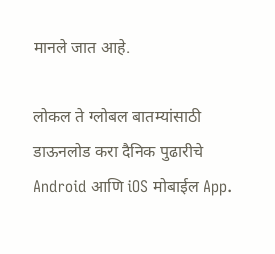मानले जात आहे.

लोकल ते ग्लोबल बातम्यांसाठी डाऊनलोड करा दैनिक पुढारीचे Android आणि iOS मोबाईल App.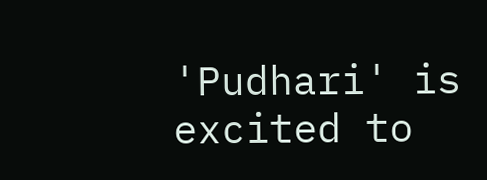'Pudhari' is excited to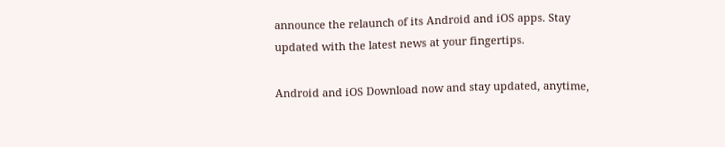announce the relaunch of its Android and iOS apps. Stay updated with the latest news at your fingertips.

Android and iOS Download now and stay updated, anytime,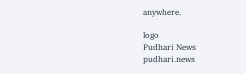anywhere.

logo
Pudhari News
pudhari.news